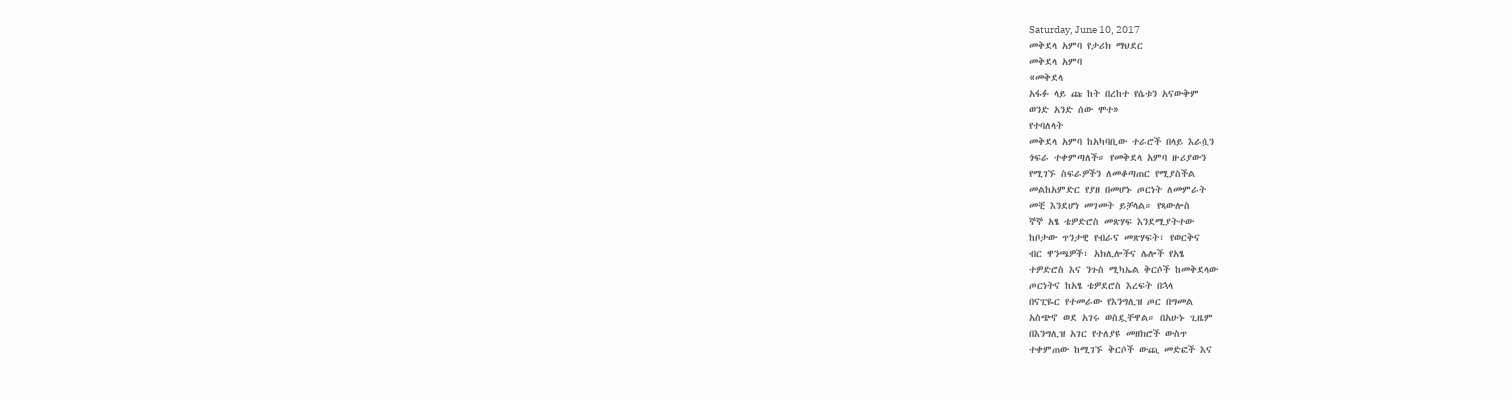Saturday, June 10, 2017
መቅደላ አምባ የታሪክ ማህደር
መቅደላ አምባ
«መቅደላ
አፋፉ ላይ ጩ ከት በረከተ የሴቱን አናውቅም
ወንድ አንድ ሰው ሞተ»
የተባለላት
መቅደላ አምባ ከአካባቢው ተራሮች በላይ እራሷን
ጎፍራ ተቀምጣለች። የመቅደላ አምባ ዙሪያውን
የሚገኙ ስፍራዎችን ለመቆጣጠር የሚያስችል
መልከአምድር የያዘ በመሆኑ ጦርነት ለመምራት
መቺ እንደሆነ መገመት ይቻላል። የጻውሎስ
ኞኞ አፄ ቴዎድሮስ መጽሃፍ እንደሚያትተው
ከቦታው ጥንታዊ የብራና መጽሃፍት፣ የወርቅና
ብር ዋንጫዎች፣ አክሊሎችና ሌሎች የአፄ
ተዎድሮስ እና ንጉስ ሚካኤል ቅርሶች ከመቅደላው
ጦርነትና ከአፄ ቴዎደሮስ እረፍት በኋላ
በናፒዬር የተመራው የእንግሊዝ ጦር በግመል
አስጭኖ ወደ አገሩ ወስዷቸዋል። በአሁኑ ጊዜም
በእንግሊዝ አገር የተለያዩ መዘክሮች ውስጥ
ተቀምጠው ከሚገኙ ቅርሶች ውጪ መድፎች እና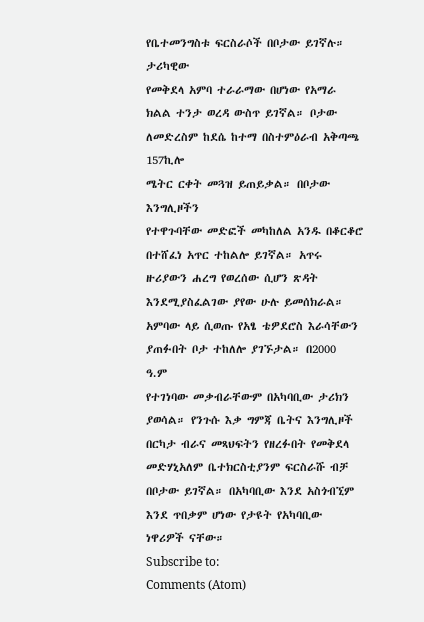የቤተመንግስቱ ፍርስራሶች በቦታው ይገኛሉ።
ታሪካዊው
የመቅደላ አምባ ተራራማው በሆነው የአማራ
ክልል ተንታ ወረዳ ውስጥ ይገኛል። ቦታው
ለመድረስም ከደሴ ከተማ በስተምዕራብ አቅጣጫ
157ኪሎ
ሜትር ርቀት መጓዝ ይጠይቃል። በቦታው እንግሊዞችን
የተዋጉባቸው መድፎች መካከለል አንዱ በቆርቆሮ
በተሸፈነ አጥር ተከልሎ ይገኛል። አጥሩ
ዙሪያውን ሐረግ የወረሰው ሲሆን ጽዳት
እንደሚያስፈልገው ያየው ሁሉ ይመሰክራል።
አምባው ላይ ሲወጡ የአፄ ቴዎደሮስ እራሳቸውን
ያጠፉበት ቦታ ተከለሎ ያገኙታል። በ2000
ዓ.ም
የተገነባው መቃብራቸውም በአካባቢው ታሪክን
ያወሳል። የንጉሱ እቃ ግምጃ ቤትና እንግሊዞች
በርካታ ብራና መጻህፍትን የዘረፉበት የመቅደላ
መድሃኒአለም ቤተክርስቲያንም ፍርስራሹ ብቻ
በቦታው ይገኛል። በአካባቢው እንደ አስጎብኚም
እንደ ጥበቃም ሆነው የታዩት የአካባቢው
ነዋሪዎች ናቸው።
Subscribe to:
Comments (Atom)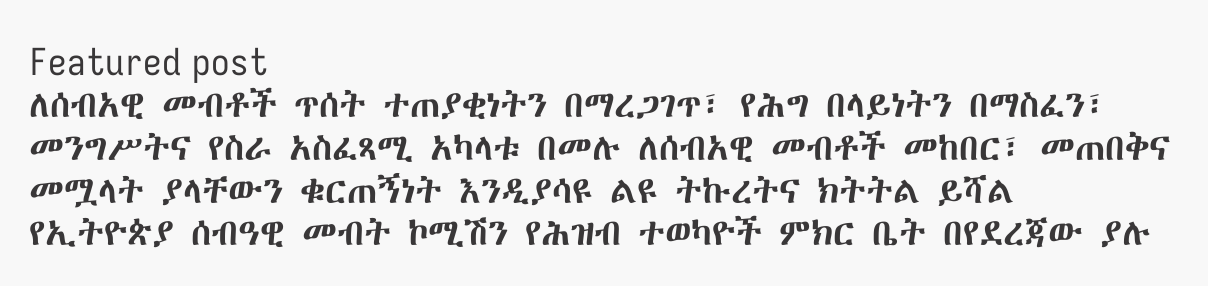Featured post
ለሰብአዊ መብቶች ጥሰት ተጠያቂነትን በማረጋገጥ፣ የሕግ በላይነትን በማስፈን፣ መንግሥትና የስራ አስፈጻሚ አካላቱ በመሉ ለሰብአዊ መብቶች መከበር፣ መጠበቅና መሟላት ያላቸውን ቁርጠኝነት እንዲያሳዩ ልዩ ትኩረትና ክትትል ይሻል
የኢትዮጵያ ሰብዓዊ መብት ኮሚሽን የሕዝብ ተወካዮች ምክር ቤት በየደረጃው ያሉ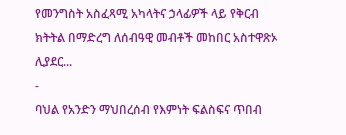የመንግስት አስፈጻሚ አካላትና ኃላፊዎች ላይ የቅርብ ክትትል በማድረግ ለሰብዓዊ መብቶች መከበር አስተዋጽኦ ሊያደር...
-
ባህል የአንድን ማህበረሰብ የእምነት ፍልስፍና ጥበብ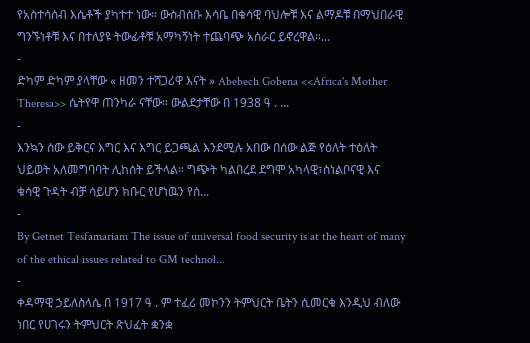የአስተሳሰብ እሴቶች ያካተተ ነው። ውስብስቡ እሳቤ በቁሳዊ ባህሎቹ እና ልማዶቹ በማህበራዊ ግንኙነቶቹ እና በተለያዩ ትውፊቶቹ አማካኝነት ተጨባጭ አሰራር ይኖረዋል።...
-
ድካም ድካም ያላቸው « ዘመን ተሻጋሪዋ እናት » Abebech Gobena <<Africa's Mother Theresa>> ሴትየዋ ጠንካራ ናቸው። ውልደታቸው በ 1938 ዓ . ...
-
እንኳን ሰው ይቅርና እግር እና እግር ይጋጫል እንደሚሉ አበው በሰው ልጅ የዕለት ተዕለት ህይወት አለመግባባት ሊከሰት ይችላል። ግጭት ካልበረደ ደግሞ አካላዊ፣ስነልቦናዊ እና ቁሳዊ ጉዳት ብቻ ሳይሆን ክቡር የሆነዉን የሰ...
-
By Getnet Tesfamariam The issue of universal food security is at the heart of many of the ethical issues related to GM technol...
-
ቀዳማዊ ኃይለስላሴ በ 1917 ዓ . ም ተፈሪ መኮንን ትምህርት ቤትን ሲመርቁ እንዲህ ብለው ነበር የሀገሩን ትምህርት ጽህፈት ቋንቋ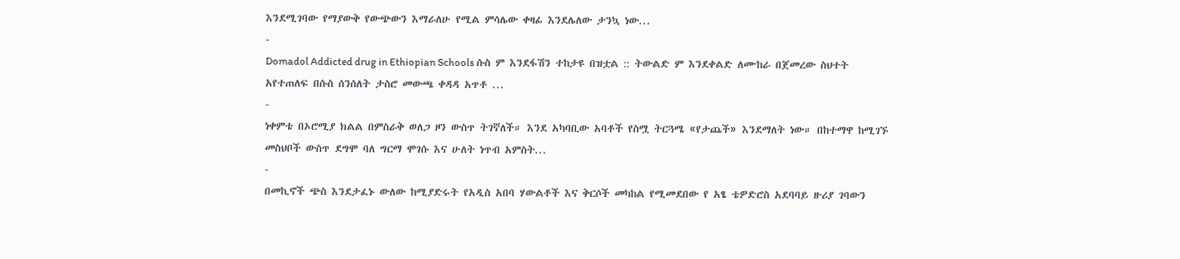እንደሚገባው የማያውቅ የውጭውን እማራለሁ የሚል ምሳሌው ቀዛፊ እንደሌለው ታንኳ ነው...
-
Domadol Addicted drug in Ethiopian Schools ሱስ ም እንደፋሽን ተከታዩ በዝቷል :: ትውልድ ም እንደቀልድ ለሙከራ በጀመረው ስህተት አየተጠለፍ በሱስ ሰንሰለት ታስሮ መውጫ ቀዳዳ አጥቶ ...
-
ነቀምቴ በኦሮሚያ ክልል በምስራቅ ወለጋ ዞን ውስጥ ትገኛለች። እንደ አካባቢው አባቶች የስሟ ትርጓሜ «የታጨች» እንደማለት ነው። በከተማዋ ከሚገኙ መስህቦች ውስጥ ደግሞ ባለ ግርማ ሞገሱ እና ሁለት ነጥብ አምስት...
-
በመኪኖች ጭስ እንደታፈኑ ውለው ከሚያድሩት የአዲስ አበባ ሃውልቶች እና ቅርሶች መካከል የሚመደበው የ አፄ ቴዎድሮስ አደባባይ ዙሪያ ገባውን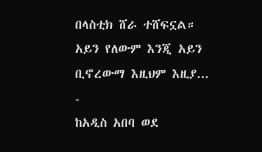በላስቲክ ሸራ ተሸፍኗል። አይን የለውም እንጂ አይን ቢኖረውማ እዚህም እዚያ...
-
ከአዲስ አበባ ወደ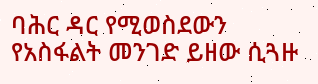ባሕር ዳር የሚወስደውን የአስፋልት መንገድ ይዘው ሲጓዙ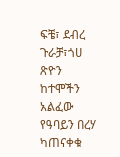ፍቼ፣ ደብረ ጉራቻ፣ጎሀ ጽዮን ከተሞችን አልፈው የዓባይን በረሃ ካጠናቀቁ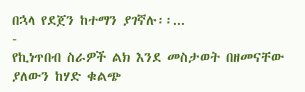በኋላ የደጀን ከተማን ያገኛሉ፡፡...
-
የኪነጥበብ ስራዎች ልክ እንደ መስታወት በዘመናቸው ያለውን ከሃድ ቁልጭ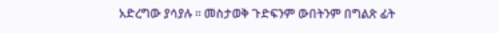አድረግው ያሳያሉ ። መስታወቅ ጉድፍንም ውበትንም በግልጽ ፊት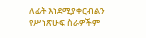ለፊት እነደሚያቀርብልን የሥነጽሁፍ ስራዎችም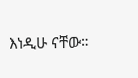እነዲሁ ናቸው።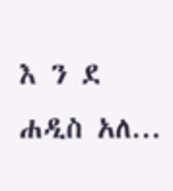እ ን ደ ሐዲስ አለ...